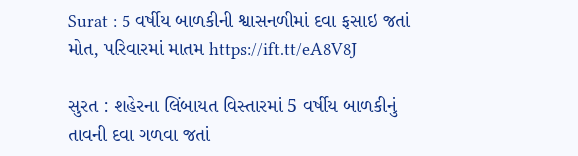Surat : 5 વર્ષીય બાળકીની શ્વાસનળીમાં દવા ફસાઇ જતાં મોત, પરિવારમાં માતમ https://ift.tt/eA8V8J

સુરત : શહેરના લિંબાયત વિસ્તારમાં 5 વર્ષીય બાળકીનું તાવની દવા ગળવા જતાં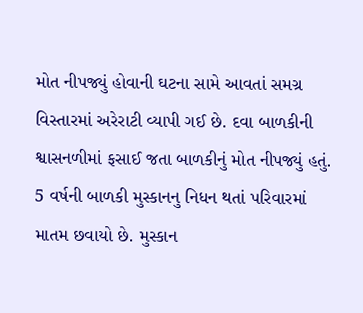મોત નીપજ્યું હોવાની ઘટના સામે આવતાં સમગ્ર વિસ્તારમાં અરેરાટી વ્યાપી ગઈ છે. દવા બાળકીની શ્વાસનળીમાં ફસાઈ જતા બાળકીનું મોત નીપજ્યું હતું.  5 વર્ષની બાળકી મુસ્કાનનુ નિધન થતાં પરિવારમાં માતમ છવાયો છે. મુસ્કાન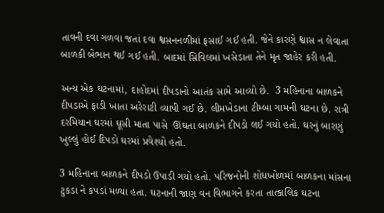તાવની દવા ગળવા જતાં દવા શ્વસનનળીમાં ફસાઈ ગઈ હતી. જેને કારણે શ્વાસ ન લેવાતા બાળકી બેભાન થઈ ગઈ હતી. બાદમાં સિવિલમાં ખસેડાતા તેને મૃત જાહેર કરી હતી.

અન્ય એક ઘટનામાં, દાહોદમાં દીપડાનો આતંક સામે આવ્યો છે.  3 મહિનાના બાળકને દીપડાએ ફાડી ખાતા અરેરાટી વ્યાપી ગઈ છે. લીમખેડાના ટીમ્બા ગામની ઘટના છે. રાત્રી દરમિયાન ઘરમાં ઘૂસી માતા પાસે  ઊંઘતા બાળકને દીપડો લઈ ગયો હતો. ઘરનું બારણું ખુલ્લું હોઈ દિપડો ઘરમાં પ્રવેશ્યો હતો.

3 મહિનાના બાળકને દીપડો ઉપાડી ગયો હતો. પરિજનોની શોધખોળમાં બાળકના માંસના ટુકડા ને કપડાં મળ્યા હતા. ઘટનાની જાણ વન વિભાગને કરતા તાત્કાલિક ઘટના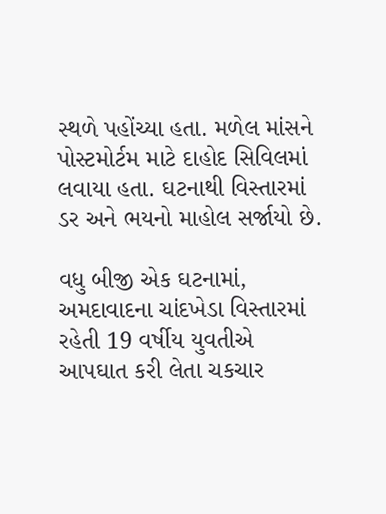સ્થળે પહોંચ્યા હતા. મળેલ માંસને પોસ્ટમોર્ટમ માટે દાહોદ સિવિલમાં લવાયા હતા. ઘટનાથી વિસ્તારમાં ડર અને ભયનો માહોલ સર્જાયો છે.

વધુ બીજી એક ઘટનામાં, અમદાવાદના ચાંદખેડા વિસ્તારમાં રહેતી 19 વર્ષીય યુવતીએ આપઘાત કરી લેતા ચકચાર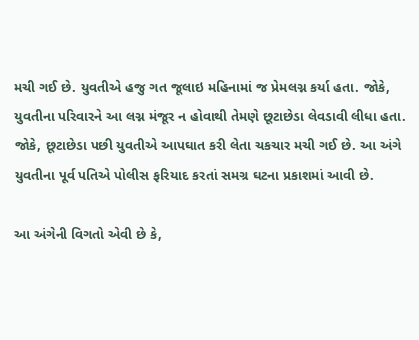મચી ગઈ છે. યુવતીએ હજુ ગત જૂલાઇ મહિનામાં જ પ્રેમલગ્ન કર્યા હતા. જોકે, યુવતીના પરિવારને આ લગ્ન મંજૂર ન હોવાથી તેમણે છૂટાછેડા લેવડાવી લીધા હતા. જોકે, છૂટાછેડા પછી યુવતીએ આપઘાત કરી લેતા ચકચાર મચી ગઈ છે. આ અંગે યુવતીના પૂર્વ પતિએ પોલીસ ફરિયાદ કરતાં સમગ્ર ઘટના પ્રકાશમાં આવી છે.

આ અંગેની વિગતો એવી છે કે,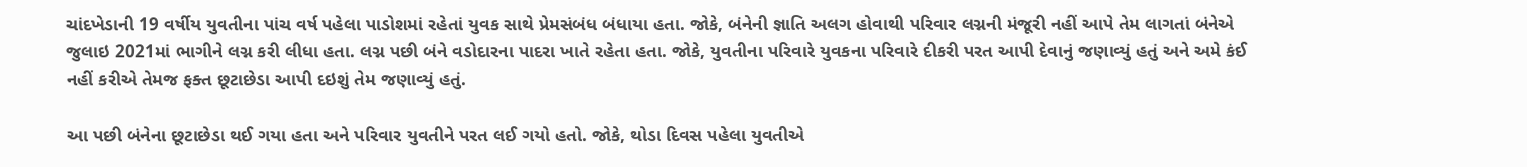ચાંદખેડાની 19 વર્ષીય યુવતીના પાંચ વર્ષ પહેલા પાડોશમાં રહેતાં યુવક સાથે પ્રેમસંબંધ બંધાયા હતા. જોકે, બંનેની જ્ઞાતિ અલગ હોવાથી પરિવાર લગ્નની મંજૂરી નહીં આપે તેમ લાગતાં બંનેએ જુલાઇ 2021માં ભાગીને લગ્ન કરી લીધા હતા. લગ્ન પછી બંને વડોદારના પાદરા ખાતે રહેતા હતા. જોકે, યુવતીના પરિવારે યુવકના પરિવારે દીકરી પરત આપી દેવાનું જણાવ્યું હતું અને અમે કંઈ નહીં કરીએ તેમજ ફક્ત છૂટાછેડા આપી દઇશું તેમ જણાવ્યું હતું.

આ પછી બંનેના છૂટાછેડા થઈ ગયા હતા અને પરિવાર યુવતીને પરત લઈ ગયો હતો. જોકે, થોડા દિવસ પહેલા યુવતીએ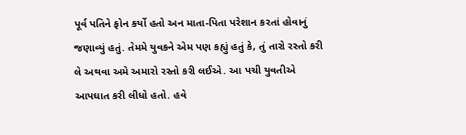પૂર્વ પતિને ફોન કર્યો હતો અન માતા-પિતા પરેશાન કરતાં હોવાનું જણાવ્યું હતું. તેમમે યુવકને એમ પણ કહ્યું હતું કે, તું તારો રસ્તો કરી લે અથવા અમે અમારો રસ્તો કરી લઈએ. આ પચી યુવતીએ આપઘાત કરી લીધો હતો. હવે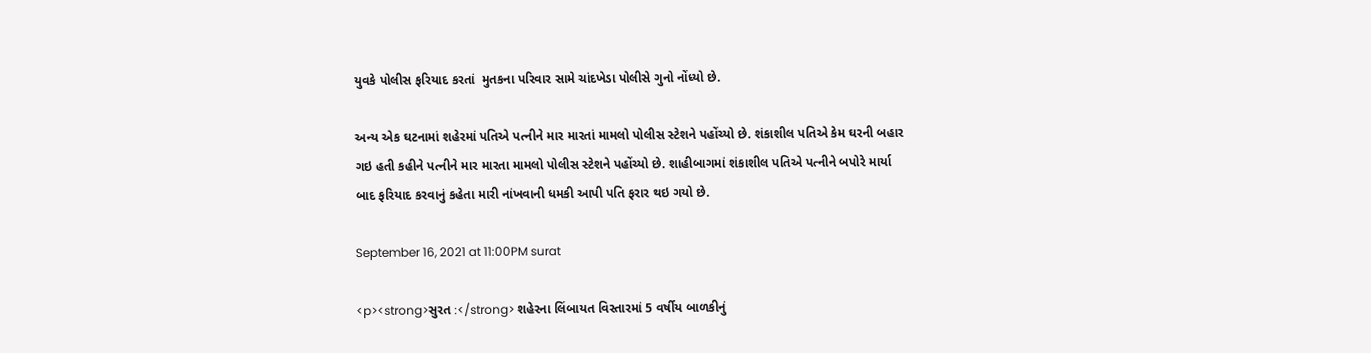યુવકે પોલીસ ફરિયાદ કરતાં  મુતકના પરિવાર સામે ચાંદખેડા પોલીસે ગુનો નોંધ્યો છે.

અન્ય એક ઘટનામાં શહેરમાં પતિએ પત્નીને માર મારતાં મામલો પોલીસ સ્ટેશને પહોંચ્યો છે. શંકાશીલ પતિએ કેમ ઘરની બહાર ગઇ હતી કહીને પત્નીને માર મારતા મામલો પોલીસ સ્ટેશને પહોંચ્યો છે. શાહીબાગમાં શંકાશીલ પતિએ પત્નીને બપોરે માર્યા બાદ ફરિયાદ કરવાનું કહેતા મારી નાંખવાની ધમકી આપી પતિ ફરાર થઇ ગયો છે.

September 16, 2021 at 11:00PM surat

<p><strong>સુરત :</strong> શહેરના લિંબાયત વિસ્તારમાં 5 વર્ષીય બાળકીનું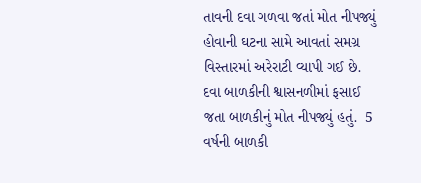તાવની દવા ગળવા જતાં મોત નીપજ્યું હોવાની ઘટના સામે આવતાં સમગ્ર વિસ્તારમાં અરેરાટી વ્યાપી ગઈ છે. દવા બાળકીની શ્વાસનળીમાં ફસાઈ જતા બાળકીનું મોત નીપજ્યું હતું.  5 વર્ષની બાળકી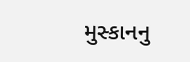મુસ્કાનનુ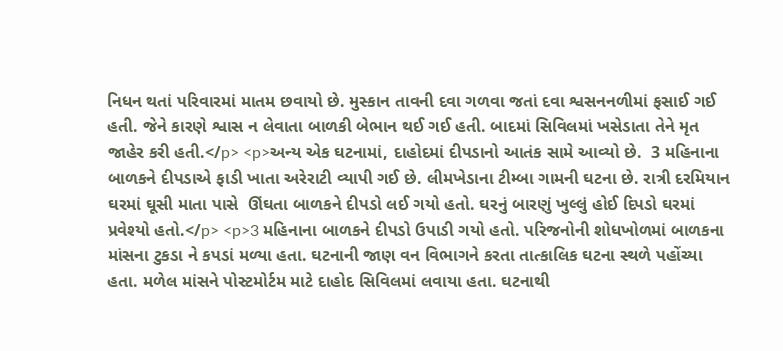નિધન થતાં પરિવારમાં માતમ છવાયો છે. મુસ્કાન તાવની દવા ગળવા જતાં દવા શ્વસનનળીમાં ફસાઈ ગઈ હતી. જેને કારણે શ્વાસ ન લેવાતા બાળકી બેભાન થઈ ગઈ હતી. બાદમાં સિવિલમાં ખસેડાતા તેને મૃત જાહેર કરી હતી.</p> <p>અન્ય એક ઘટનામાં, દાહોદમાં દીપડાનો આતંક સામે આવ્યો છે.  3 મહિનાના બાળકને દીપડાએ ફાડી ખાતા અરેરાટી વ્યાપી ગઈ છે. લીમખેડાના ટીમ્બા ગામની ઘટના છે. રાત્રી દરમિયાન ઘરમાં ઘૂસી માતા પાસે  ઊંઘતા બાળકને દીપડો લઈ ગયો હતો. ઘરનું બારણું ખુલ્લું હોઈ દિપડો ઘરમાં પ્રવેશ્યો હતો.</p> <p>3 મહિનાના બાળકને દીપડો ઉપાડી ગયો હતો. પરિજનોની શોધખોળમાં બાળકના માંસના ટુકડા ને કપડાં મળ્યા હતા. ઘટનાની જાણ વન વિભાગને કરતા તાત્કાલિક ઘટના સ્થળે પહોંચ્યા હતા. મળેલ માંસને પોસ્ટમોર્ટમ માટે દાહોદ સિવિલમાં લવાયા હતા. ઘટનાથી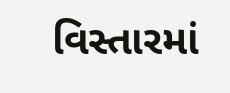વિસ્તારમાં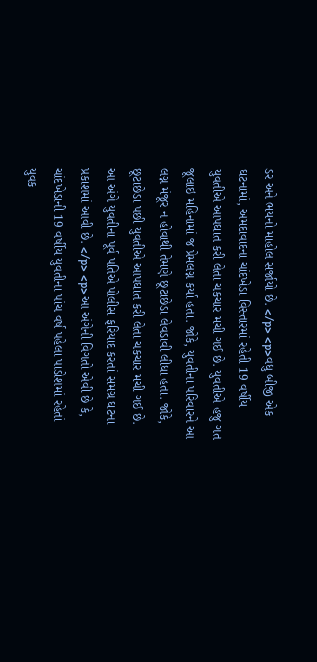ડર અને ભયનો માહોલ સર્જાયો છે. </p> <p>વધુ બીજી એક ઘટનામાં, અમદાવાદના ચાંદખેડા વિસ્તારમાં રહેતી 19 વર્ષીય યુવતીએ આપઘાત કરી લેતા ચકચાર મચી ગઈ છે. યુવતીએ હજુ ગત જૂલાઇ મહિનામાં જ પ્રેમલગ્ન કર્યા હતા. જોકે, યુવતીના પરિવારને આ લગ્ન મંજૂર ન હોવાથી તેમણે છૂટાછેડા લેવડાવી લીધા હતા. જોકે, છૂટાછેડા પછી યુવતીએ આપઘાત કરી લેતા ચકચાર મચી ગઈ છે. આ અંગે યુવતીના પૂર્વ પતિએ પોલીસ ફરિયાદ કરતાં સમગ્ર ઘટના પ્રકાશમાં આવી છે. </p> <p>આ અંગેની વિગતો એવી છે કે, ચાંદખેડાની 19 વર્ષીય યુવતીના પાંચ વર્ષ પહેલા પાડોશમાં રહેતાં યુવક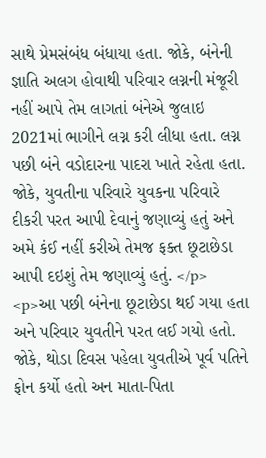સાથે પ્રેમસંબંધ બંધાયા હતા. જોકે, બંનેની જ્ઞાતિ અલગ હોવાથી પરિવાર લગ્નની મંજૂરી નહીં આપે તેમ લાગતાં બંનેએ જુલાઇ 2021માં ભાગીને લગ્ન કરી લીધા હતા. લગ્ન પછી બંને વડોદારના પાદરા ખાતે રહેતા હતા. જોકે, યુવતીના પરિવારે યુવકના પરિવારે દીકરી પરત આપી દેવાનું જણાવ્યું હતું અને અમે કંઈ નહીં કરીએ તેમજ ફક્ત છૂટાછેડા આપી દઇશું તેમ જણાવ્યું હતું. </p> <p>આ પછી બંનેના છૂટાછેડા થઈ ગયા હતા અને પરિવાર યુવતીને પરત લઈ ગયો હતો. જોકે, થોડા દિવસ પહેલા યુવતીએ પૂર્વ પતિને ફોન કર્યો હતો અન માતા-પિતા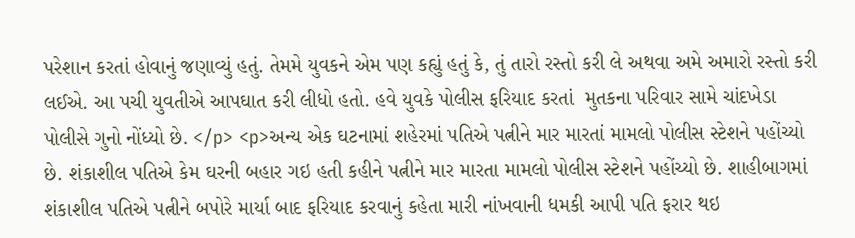પરેશાન કરતાં હોવાનું જણાવ્યું હતું. તેમમે યુવકને એમ પણ કહ્યું હતું કે, તું તારો રસ્તો કરી લે અથવા અમે અમારો રસ્તો કરી લઈએ. આ પચી યુવતીએ આપઘાત કરી લીધો હતો. હવે યુવકે પોલીસ ફરિયાદ કરતાં  મુતકના પરિવાર સામે ચાંદખેડા પોલીસે ગુનો નોંધ્યો છે. </p> <p>અન્ય એક ઘટનામાં શહેરમાં પતિએ પત્નીને માર મારતાં મામલો પોલીસ સ્ટેશને પહોંચ્યો છે. શંકાશીલ પતિએ કેમ ઘરની બહાર ગઇ હતી કહીને પત્નીને માર મારતા મામલો પોલીસ સ્ટેશને પહોંચ્યો છે. શાહીબાગમાં શંકાશીલ પતિએ પત્નીને બપોરે માર્યા બાદ ફરિયાદ કરવાનું કહેતા મારી નાંખવાની ધમકી આપી પતિ ફરાર થઇ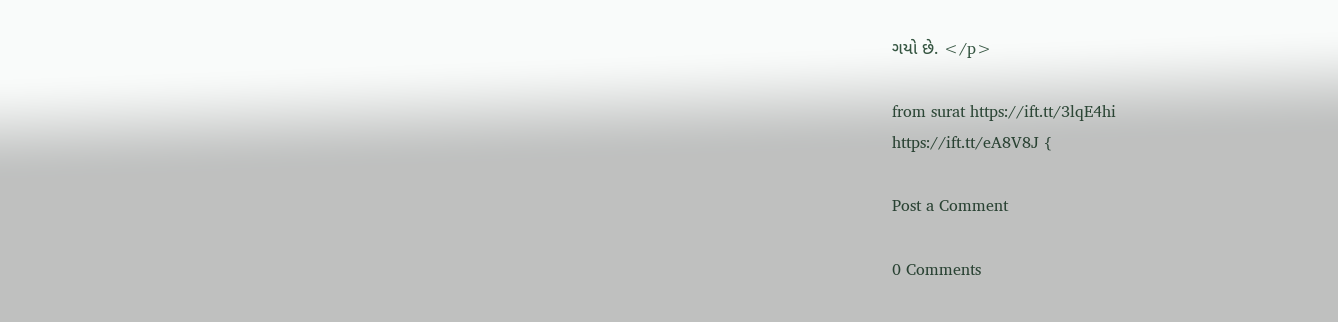ગયો છે. </p>

from surat https://ift.tt/3lqE4hi
https://ift.tt/eA8V8J {

Post a Comment

0 Comments